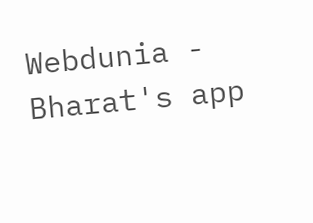Webdunia - Bharat's app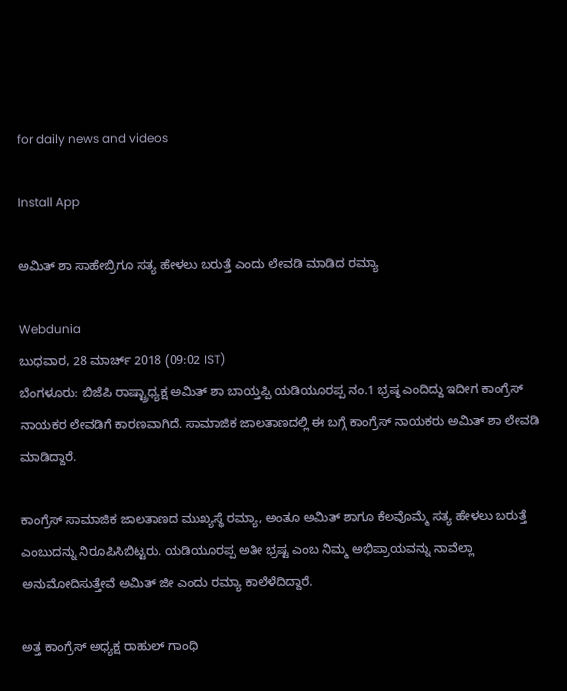for daily news and videos

Install App

ಅಮಿತ್ ಶಾ ಸಾಹೇಬ್ರಿಗೂ ಸತ್ಯ ಹೇಳಲು ಬರುತ್ತೆ ಎಂದು ಲೇವಡಿ ಮಾಡಿದ ರಮ್ಯಾ

Webdunia
ಬುಧವಾರ, 28 ಮಾರ್ಚ್ 2018 (09:02 IST)
ಬೆಂಗಳೂರು: ಬಿಜೆಪಿ ರಾಷ್ಟ್ರಾಧ್ಯಕ್ಷ ಅಮಿತ್ ಶಾ ಬಾಯ್ತಪ್ಪಿ ಯಡಿಯೂರಪ್ಪ ನಂ.1 ಭ್ರಷ್ಠ ಎಂದಿದ್ದು ಇದೀಗ ಕಾಂಗ್ರೆಸ್ ನಾಯಕರ ಲೇವಡಿಗೆ ಕಾರಣವಾಗಿದೆ. ಸಾಮಾಜಿಕ ಜಾಲತಾಣದಲ್ಲಿ ಈ ಬಗ್ಗೆ ಕಾಂಗ್ರೆಸ್ ನಾಯಕರು ಅಮಿತ್ ಶಾ ಲೇವಡಿ ಮಾಡಿದ್ದಾರೆ.

ಕಾಂಗ್ರೆಸ್ ಸಾಮಾಜಿಕ ಜಾಲತಾಣದ ಮುಖ್ಯಸ್ಥೆ ರಮ್ಯಾ, ಅಂತೂ ಅಮಿತ್ ಶಾಗೂ ಕೆಲವೊಮ್ಮೆ ಸತ್ಯ ಹೇಳಲು ಬರುತ್ತೆ ಎಂಬುದನ್ನು ನಿರೂಪಿಸಿಬಿಟ್ಟರು. ಯಡಿಯೂರಪ್ಪ ಅತೀ ಭ್ರಷ್ಟ ಎಂಬ ನಿಮ್ಮ ಅಭಿಪ್ರಾಯವನ್ನು ನಾವೆಲ್ಲಾ ಅನುಮೋದಿಸುತ್ತೇವೆ ಅಮಿತ್ ಜೀ ಎಂದು ರಮ್ಯಾ ಕಾಲೆಳೆದಿದ್ದಾರೆ.

ಅತ್ತ ಕಾಂಗ್ರೆಸ್ ಅಧ್ಯಕ್ಷ ರಾಹುಲ್ ಗಾಂಧಿ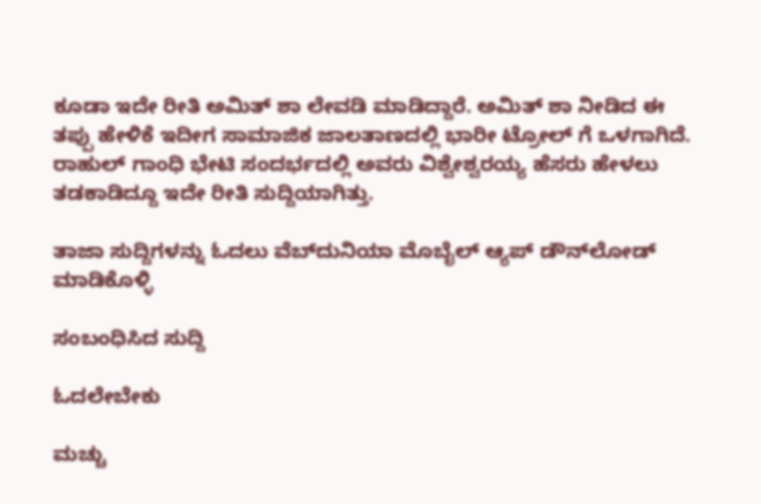ಕೂಡಾ ಇದೇ ರೀತಿ ಅಮಿತ್ ಶಾ ಲೇವಡಿ ಮಾಡಿದ್ದಾರೆ. ಅಮಿತ್ ಶಾ ನೀಡಿದ ಈ ತಪ್ಪು ಹೇಳಿಕೆ ಇದೀಗ ಸಾಮಾಜಿಕ ಜಾಲತಾಣದಲ್ಲಿ ಭಾರೀ ಟ್ರೋಲ್ ಗೆ ಒಳಗಾಗಿದೆ. ರಾಹುಲ್ ಗಾಂಧಿ ಭೇಟಿ ಸಂದರ್ಭದಲ್ಲಿ ಅವರು ವಿಶ್ವೇಶ್ವರಯ್ಯ ಹೆಸರು ಹೇಳಲು ತಡಕಾಡಿದ್ದೂ ಇದೇ ರೀತಿ ಸುದ್ದಿಯಾಗಿತ್ತು.

ತಾಜಾ ಸುದ್ದಿಗಳನ್ನು ಓದಲು ವೆಬ್‌ದುನಿಯಾ ಮೊಬೈಲ್ ಆ್ಯಪ್ ಡೌನ್‍ಲೋಡ್ ಮಾಡಿಕೊಳ್ಳಿ

ಸಂಬಂಧಿಸಿದ ಸುದ್ದಿ

ಓದಲೇಬೇಕು

ಮಚ್ಚು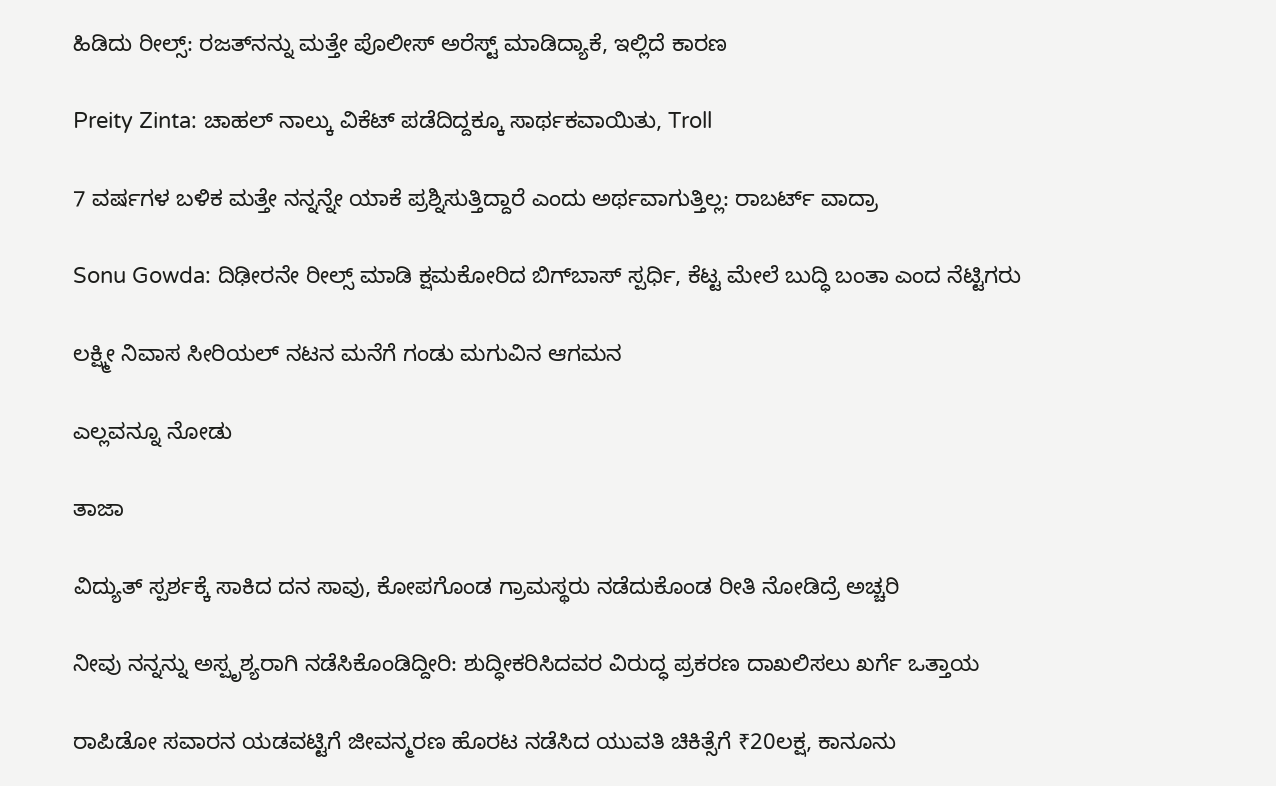ಹಿಡಿದು ರೀಲ್ಸ್‌: ರಜತ್‌ನನ್ನು ಮತ್ತೇ ಪೊಲೀಸ್ ಅರೆಸ್ಟ್ ಮಾಡಿದ್ಯಾಕೆ, ಇಲ್ಲಿದೆ ಕಾರಣ

Preity Zinta: ಚಾಹಲ್ ನಾಲ್ಕು ವಿಕೆಟ್ ಪಡೆದಿದ್ದಕ್ಕೂ ಸಾರ್ಥಕವಾಯಿತು, Troll

7 ವರ್ಷಗಳ ಬಳಿಕ ಮತ್ತೇ ನನ್ನನ್ನೇ ಯಾಕೆ ಪ್ರಶ್ನಿಸುತ್ತಿದ್ದಾರೆ ಎಂದು ಅರ್ಥವಾಗುತ್ತಿಲ್ಲ: ರಾಬರ್ಟ್‌ ವಾದ್ರಾ

Sonu Gowda: ದಿಢೀರನೇ ರೀಲ್ಸ್ ಮಾಡಿ ಕ್ಷಮಕೋರಿದ ಬಿಗ್‌ಬಾಸ್‌ ಸ್ಪರ್ಧಿ, ಕೆಟ್ಟ ಮೇಲೆ ಬುದ್ಧಿ ಬಂತಾ ಎಂದ ನೆಟ್ಟಿಗರು

ಲಕ್ಷ್ಮೀ ನಿವಾಸ ಸೀರಿಯಲ್ ನಟನ ಮನೆಗೆ ಗಂಡು ಮಗುವಿನ ಆಗಮನ

ಎಲ್ಲವನ್ನೂ ನೋಡು

ತಾಜಾ

ವಿದ್ಯುತ್ ಸ್ಪರ್ಶಕ್ಕೆ ಸಾಕಿದ ದನ ಸಾವು, ಕೋಪಗೊಂಡ ಗ್ರಾಮಸ್ಥರು ನಡೆದುಕೊಂಡ ರೀತಿ ನೋಡಿದ್ರೆ ಅಚ್ಚರಿ

ನೀವು ನನ್ನನ್ನು ಅಸ್ಪೃಶ್ಯರಾಗಿ ನಡೆಸಿಕೊಂಡಿದ್ದೀರಿ: ಶುದ್ಧೀಕರಿಸಿದವರ ವಿರುದ್ಧ ಪ್ರಕರಣ ದಾಖಲಿಸಲು ಖರ್ಗೆ ಒತ್ತಾಯ

ರಾಪಿಡೋ ಸವಾರನ ಯಡವಟ್ಟಿಗೆ ಜೀವನ್ಮರಣ ಹೊರಟ ನಡೆಸಿದ ಯುವತಿ ಚಿಕಿತ್ಸೆಗೆ ₹20ಲಕ್ಷ, ಕಾನೂನು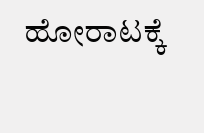ಹೋರಾಟಕ್ಕೆ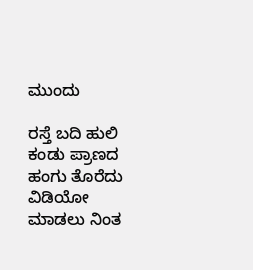ಮುಂದು

ರಸ್ತೆ ಬದಿ ಹುಲಿ ಕಂಡು ಪ್ರಾಣದ ಹಂಗು ತೊರೆದು ವಿಡಿಯೋ ಮಾಡಲು ನಿಂತ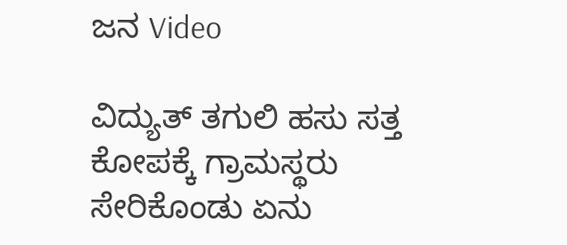ಜನ Video

ವಿದ್ಯುತ್ ತಗುಲಿ ಹಸು ಸತ್ತ ಕೋಪಕ್ಕೆ ಗ್ರಾಮಸ್ಥರು ಸೇರಿಕೊಂಡು ಏನು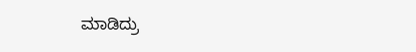ಮಾಡಿದ್ರು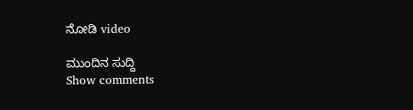ನೋಡಿ video

ಮುಂದಿನ ಸುದ್ದಿ
Show comments